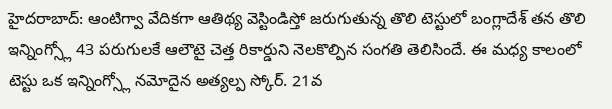హైదరాబాద్: ఆంటిగ్వా వేదికగా ఆతిథ్య వెస్టిండిస్తో జరుగుతున్న తొలి టెస్టులో బంగ్లాదేశ్ తన తొలి ఇన్నింగ్స్లో 43 పరుగులకే ఆలౌటై చెత్త రికార్డుని నెలకొల్పిన సంగతి తెలిసిందే. ఈ మధ్య కాలంలో టెస్టు ఒక ఇన్నింగ్స్లో నమోదైన అత్యల్ప స్కోర్. 21వ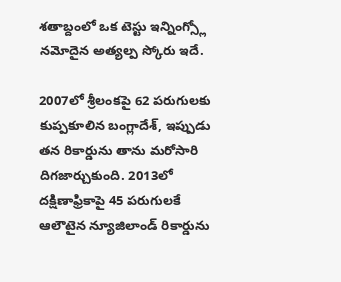శతాబ్దంలో ఒక టెస్టు ఇన్నింగ్స్లో నమోదైన అత్యల్ప స్కోరు ఇదే.

2007లో శ్రీలంకపై 62 పరుగులకు కుప్పకూలిన బంగ్లాదేశ్, ఇప్పుడు తన రికార్డును తాను మరోసారి దిగజార్చుకుంది. 2013లో దక్షిణాఫ్రికాపై 45 పరుగులకే ఆలౌటైన న్యూజిలాండ్ రికార్డును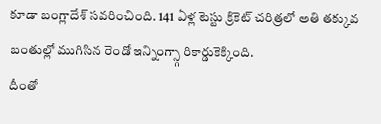కూడా బంగ్లాదేశ్ సవరించింది. 141 ఏళ్ల టెస్టు క్రికెట్ చరిత్రలో అతి తక్కువ బంతుల్లో ముగిసిన రెండో ఇన్నింగ్స్గా రికార్డుకెక్కింది.
దీంతో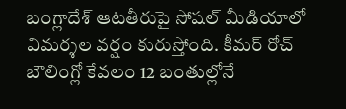బంగ్లాదేశ్ ఆటతీరుపై సోషల్ మీడియాలో విమర్శల వర్షం కురుస్తోంది. కీమర్ రోచ్ బౌలింగ్లో కేవలం 12 బంతుల్లోనే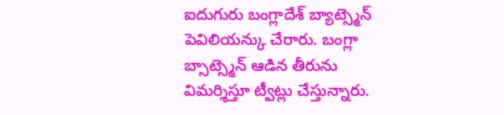ఐదుగురు బంగ్లాదేశ్ బ్యాట్స్మెన్ పెవిలియన్కు చేరారు. బంగ్లా బ్సాట్స్మెన్ ఆడిన తీరును విమర్శిస్తూ ట్వీట్లు చేస్తున్నారు.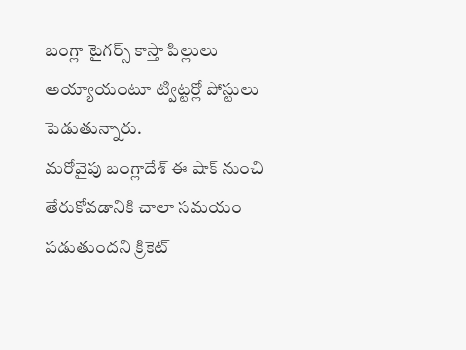బంగ్లా టైగర్స్ కాస్తా పిల్లులు అయ్యాయంటూ ట్విట్టర్లో పోస్టులు పెడుతున్నారు.
మరోవైపు బంగ్లాదేశ్ ఈ షాక్ నుంచి తేరుకోవడానికి చాలా సమయం పడుతుందని క్రికెట్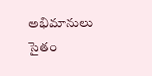అభిమానులు సైతం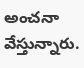అంచనా వేస్తున్నారు.